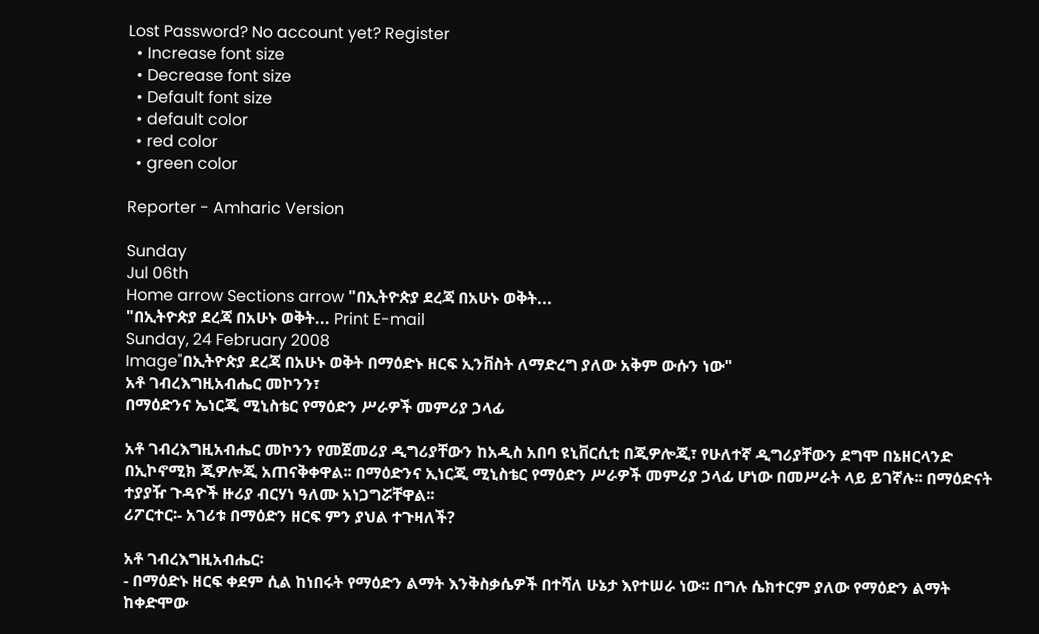Lost Password? No account yet? Register
  • Increase font size
  • Decrease font size
  • Default font size
  • default color
  • red color
  • green color

Reporter - Amharic Version

Sunday
Jul 06th
Home arrow Sections arrow "በኢትዮጵያ ደረጃ በአሁኑ ወቅት...
"በኢትዮጵያ ደረጃ በአሁኑ ወቅት... Print E-mail
Sunday, 24 February 2008
Image"በኢትዮጵያ ደረጃ በአሁኑ ወቅት በማዕድኑ ዘርፍ ኢንቨስት ለማድረግ ያለው አቅም ውሱን ነው"
አቶ ገብረእግዚአብሔር መኮንን፣
በማዕድንና ኤነርጂ ሚኒስቴር የማዕድን ሥራዎች መምሪያ ኃላፊ

አቶ ገብረእግዚአብሔር መኮንን የመጀመሪያ ዲግሪያቸውን ከአዲስ አበባ ዩኒቨርሲቲ በጂዎሎጂ፣ የሁለተኛ ዲግሪያቸውን ደግሞ በኔዘርላንድ በኢኮኖሚክ ጂዎሎጂ አጠናቅቀዋል፡፡ በማዕድንና ኢነርጂ ሚኒስቴር የማዕድን ሥራዎች መምሪያ ኃላፊ ሆነው በመሥራት ላይ ይገኛሉ፡፡ በማዕድናት ተያያዥ ጉዳዮች ዙሪያ ብርሃነ ዓለሙ አነጋግሯቸዋል፡፡
ሪፖርተር፡- አገሪቱ በማዕድን ዘርፍ ምን ያህል ተጉዛለች?

አቶ ገብረእግዚአብሔር፡
- በማዕድኑ ዘርፍ ቀደም ሲል ከነበሩት የማዕድን ልማት እንቅስቃሴዎች በተሻለ ሁኔታ እየተሠራ ነው፡፡ በግሉ ሴክተርም ያለው የማዕድን ልማት ከቀድሞው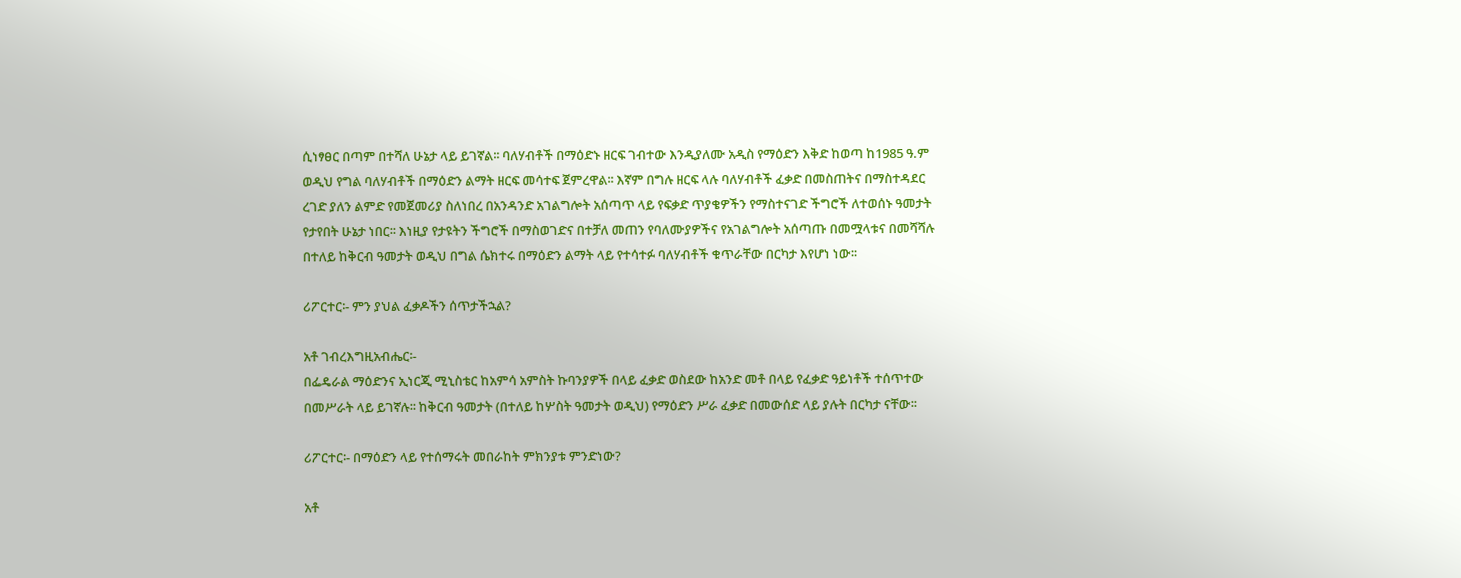ሲነፃፀር በጣም በተሻለ ሁኔታ ላይ ይገኛል፡፡ ባለሃብቶች በማዕድኑ ዘርፍ ገብተው እንዲያለሙ አዲስ የማዕድን እቅድ ከወጣ ከ1985 ዓ.ም ወዲህ የግል ባለሃብቶች በማዕድን ልማት ዘርፍ መሳተፍ ጀምረዋል፡፡ እኛም በግሉ ዘርፍ ላሉ ባለሃብቶች ፈቃድ በመስጠትና በማስተዳደር ረገድ ያለን ልምድ የመጀመሪያ ስለነበረ በአንዳንድ አገልግሎት አሰጣጥ ላይ የፍቃድ ጥያቄዎችን የማስተናገድ ችግሮች ለተወሰኑ ዓመታት የታየበት ሁኔታ ነበር፡፡ እነዚያ የታዩትን ችግሮች በማስወገድና በተቻለ መጠን የባለሙያዎችና የአገልግሎት አሰጣጡ በመሟላቱና በመሻሻሉ በተለይ ከቅርብ ዓመታት ወዲህ በግል ሴክተሩ በማዕድን ልማት ላይ የተሳተፉ ባለሃብቶች ቁጥራቸው በርካታ እየሆነ ነው፡፡

ሪፖርተር፡- ምን ያህል ፈቃዶችን ሰጥታችኋል?

አቶ ገብረእግዚአብሔር፡-
በፌዴራል ማዕድንና ኢነርጂ ሚኒስቴር ከአምሳ አምስት ኩባንያዎች በላይ ፈቃድ ወስደው ከአንድ መቶ በላይ የፈቃድ ዓይነቶች ተሰጥተው በመሥራት ላይ ይገኛሉ፡፡ ከቅርብ ዓመታት (በተለይ ከሦስት ዓመታት ወዲህ) የማዕድን ሥራ ፈቃድ በመውሰድ ላይ ያሉት በርካታ ናቸው፡፡

ሪፖርተር፡- በማዕድን ላይ የተሰማሩት መበራከት ምክንያቱ ምንድነው?

አቶ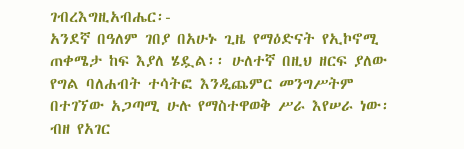ገብረእግዚአብሔር፡-
አንደኛ በዓለም ገበያ በአሁኑ ጊዜ የማዕድናት የኢኮኖሚ ጠቀሜታ ከፍ እያለ ሄዷል፡፡ ሁለተኛ በዚህ ዘርፍ ያለው የግል ባለሐብት ተሳትፎ እንዲጨምር መንግሥትም በተገኘው አጋጣሚ ሁሉ የማስተዋወቅ ሥራ እየሠራ ነው፡ ብዘ የአገር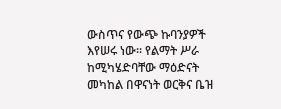ውስጥና የውጭ ኩባንያዎች እየሠሩ ነው፡፡ የልማት ሥራ ከሚካሄድባቸው ማዕድናት መካከል በዋናነት ወርቅና ቤዝ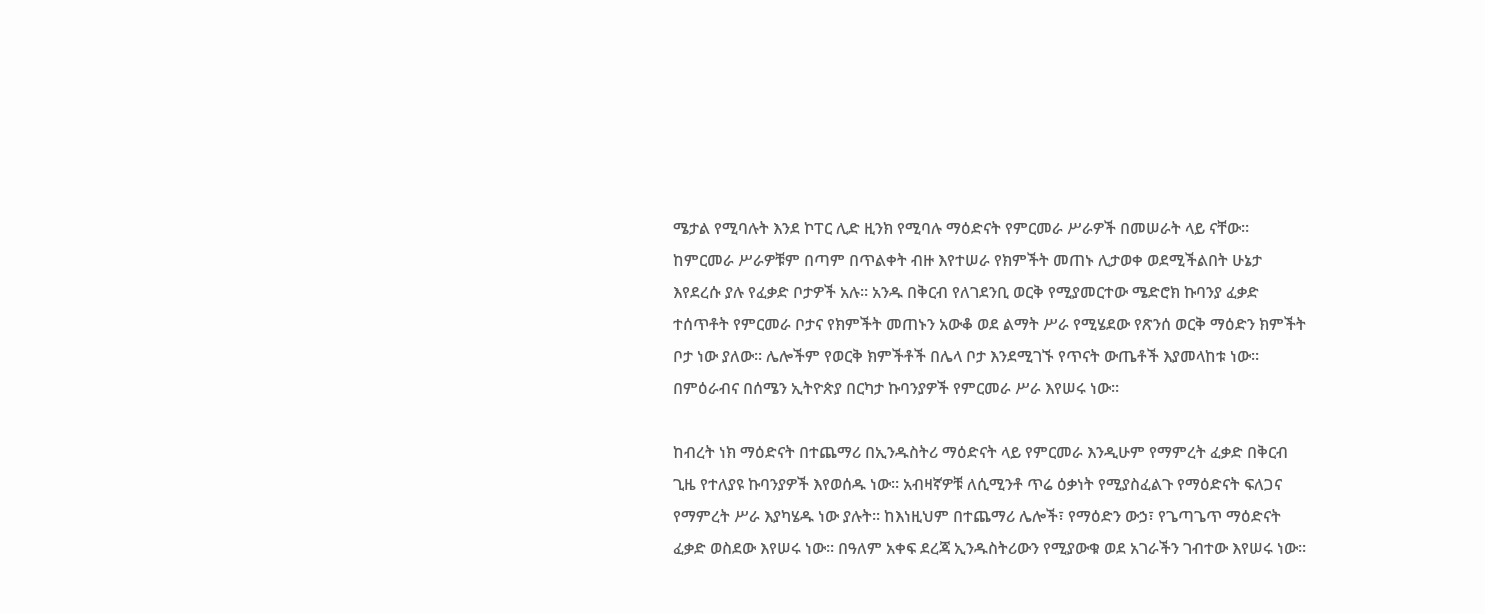ሜታል የሚባሉት እንደ ኮፐር ሊድ ዚንክ የሚባሉ ማዕድናት የምርመራ ሥራዎች በመሠራት ላይ ናቸው፡፡ ከምርመራ ሥራዎቹም በጣም በጥልቀት ብዙ እየተሠራ የክምችት መጠኑ ሊታወቀ ወደሚችልበት ሁኔታ እየደረሱ ያሉ የፈቃድ ቦታዎች አሉ፡፡ አንዱ በቅርብ የለገደንቢ ወርቅ የሚያመርተው ሜድሮክ ኩባንያ ፈቃድ ተሰጥቶት የምርመራ ቦታና የክምችት መጠኑን አውቆ ወደ ልማት ሥራ የሚሄደው የጽንሰ ወርቅ ማዕድን ክምችት ቦታ ነው ያለው፡፡ ሌሎችም የወርቅ ክምችቶች በሌላ ቦታ እንደሚገኙ የጥናት ውጤቶች እያመላከቱ ነው፡፡ በምዕራብና በሰሜን ኢትዮጵያ በርካታ ኩባንያዎች የምርመራ ሥራ እየሠሩ ነው፡፡

ከብረት ነክ ማዕድናት በተጨማሪ በኢንዱስትሪ ማዕድናት ላይ የምርመራ እንዲሁም የማምረት ፈቃድ በቅርብ ጊዜ የተለያዩ ኩባንያዎች እየወሰዱ ነው፡፡ አብዛኛዎቹ ለሲሚንቶ ጥሬ ዕቃነት የሚያስፈልጉ የማዕድናት ፍለጋና የማምረት ሥራ እያካሄዱ ነው ያሉት፡፡ ከእነዚህም በተጨማሪ ሌሎች፣ የማዕድን ውኃ፣ የጌጣጌጥ ማዕድናት ፈቃድ ወስደው እየሠሩ ነው፡፡ በዓለም አቀፍ ደረጃ ኢንዱስትሪውን የሚያውቁ ወደ አገራችን ገብተው እየሠሩ ነው፡፡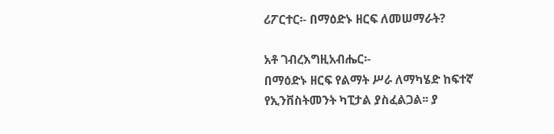ሪፖርተር፡- በማዕድኑ ዘርፍ ለመሠማራት?

አቶ ገብረእግዚአብሔር፡-
በማዕድኑ ዘርፍ የልማት ሥራ ለማካሄድ ከፍተኛ የኢንቨስትመንት ካፒታል ያስፈልጋል፡፡ ያ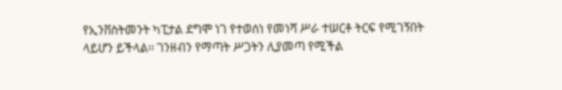የኢንቨስትመንት ካፒታል ደግሞ ነገ የተወሰነ የመነሻ ሥራ ተሠርቶ ትርፍ የሚገኝበት ላይሆን ይችላል፡፡ ገንዘብን የማጣት ሥጋትን ሊያመጣ የሚችል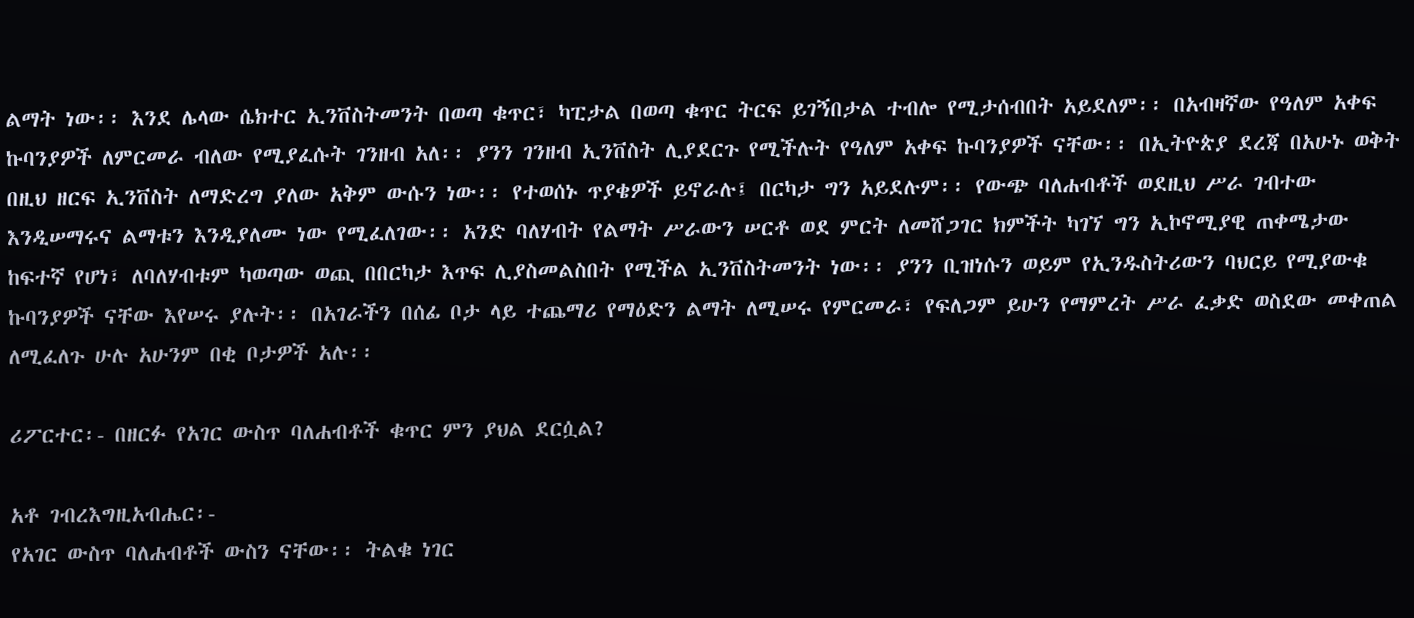ልማት ነው፡፡ እንደ ሌላው ሴክተር ኢንቨስትመንት በወጣ ቁጥር፣ ካፒታል በወጣ ቁጥር ትርፍ ይገኝበታል ተብሎ የሚታሰብበት አይደለም፡፡ በአብዛኛው የዓለም አቀፍ ኩባንያዎች ለምርመራ ብለው የሚያፈሱት ገንዘብ አለ፡፡ ያንን ገንዘብ ኢንቨስት ሊያደርጉ የሚችሉት የዓለም አቀፍ ኩባንያዎች ናቸው፡፡ በኢትዮጵያ ደረጃ በአሁኑ ወቅት በዚህ ዘርፍ ኢንቨስት ለማድረግ ያለው አቅም ውሱን ነው፡፡ የተወሰኑ ጥያቄዎች ይኖራሉ፤ በርካታ ግን አይደሉም፡፡ የውጭ ባለሐብቶች ወደዚህ ሥራ ገብተው እንዲሠማሩና ልማቱን እንዲያለሙ ነው የሚፈለገው፡፡ አንድ ባለሃብት የልማት ሥራውን ሠርቶ ወደ ምርት ለመሸጋገር ክምችት ካገኘ ግን ኢኮኖሚያዊ ጠቀሜታው ከፍተኛ የሆነ፣ ለባለሃብቱም ካወጣው ወጪ በበርካታ እጥፍ ሊያስመልስበት የሚችል ኢንቨስትመንት ነው፡፡ ያንን ቢዝነሱን ወይም የኢንዱስትሪውን ባህርይ የሚያውቁ ኩባንያዎች ናቸው እየሠሩ ያሉት፡፡ በአገራችን በሰፊ ቦታ ላይ ተጨማሪ የማዕድን ልማት ለሚሠሩ የምርመራ፣ የፍለጋም ይሁን የማምረት ሥራ ፈቃድ ወስደው መቀጠል ለሚፈለጉ ሁሉ አሁንም በቂ ቦታዎች አሉ፡፡

ሪፖርተር፡- በዘርፉ የአገር ውስጥ ባለሐብቶች ቁጥር ምን ያህል ደርሷል?

አቶ ገብረእግዚአብሔር፡-
የአገር ውስጥ ባለሐብቶች ውስን ናቸው፡፡ ትልቁ ነገር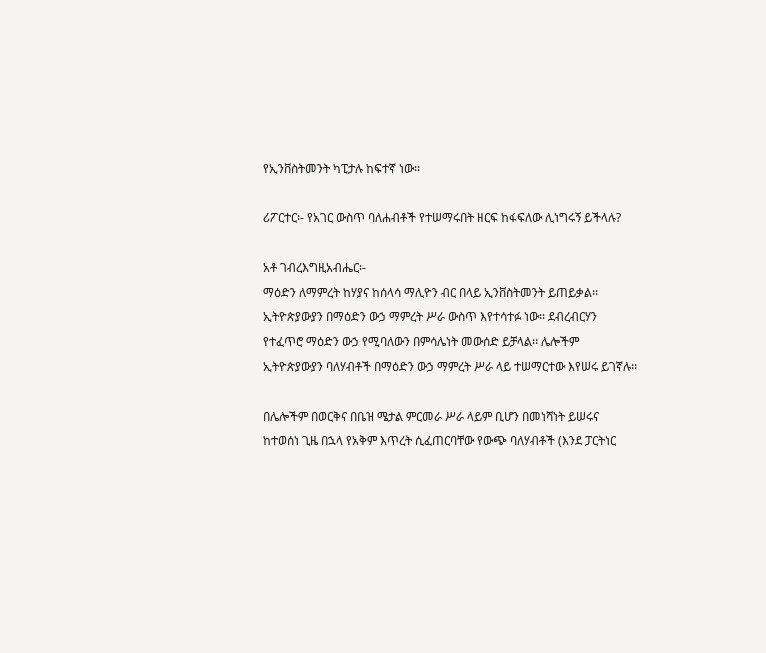የኢንቨስትመንት ካፒታሉ ከፍተኛ ነው፡፡

ሪፖርተር፡- የአገር ውስጥ ባለሐብቶች የተሠማሩበት ዘርፍ ከፋፍለው ሊነግሩኝ ይችላሉ?

አቶ ገብረእግዚአብሔር፡-
ማዕድን ለማምረት ከሃያና ከሰላሳ ማሊዮን ብር በላይ ኢንቨስትመንት ይጠይቃል፡፡ ኢትዮጵያውያን በማዕድን ውኃ ማምረት ሥራ ውስጥ እየተሳተፉ ነው፡፡ ደብረብርሃን የተፈጥሮ ማዕድን ውኃ የሚባለውን በምሳሌነት መውሰድ ይቻላል፡፡ ሌሎችም ኢትዮጵያውያን ባለሃብቶች በማዕድን ውኃ ማምረት ሥራ ላይ ተሠማርተው እየሠሩ ይገኛሉ፡፡

በሌሎችም በወርቅና በቤዝ ሜታል ምርመራ ሥራ ላይም ቢሆን በመነሻነት ይሠሩና ከተወሰነ ጊዜ በኋላ የአቅም እጥረት ሲፈጠርባቸው የውጭ ባለሃብቶች (እንደ ፓርትነር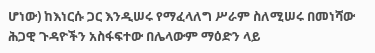ሆነው) ከእነርሱ ጋር እንዲሠሩ የማፈላለግ ሥራም ስለሚሠሩ በመነሻው ሕጋዊ ጉዳዮችን አስፋፍተው በሌላውም ማዕድን ላይ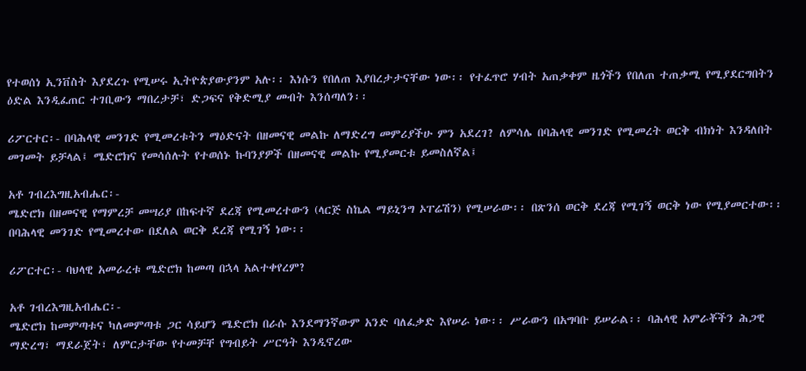የተወሰነ ኢንቨስት እያደረጉ የሚሠሩ ኢትዮጵያውያንም አሉ፡፡ እነሱን የበለጠ እያበረታታናቸው ነው፡፡ የተፈጥሮ ሃብት አጠቃቀም ዜጎችን የበለጠ ተጠቃሚ የሚያደርግበትን ዕድል እንዲፈጠር ተገቢውን ማበረታቻ፣ ድጋፍና የቅድሚያ መብት እንሰጣለን፡፡

ሪፖርተር፡- በባሕላዊ መንገድ የሚመረቱትን ማዕድናት በዘመናዊ መልኩ ለማድረግ መምሪያችሁ ምን አደረገ? ለምሳሌ በባሕላዊ መንገድ የሚመረት ወርቅ ብክነት እንዳለበት መገመት ይቻላል፤ ሜድሮክና የመሳሰሉት የተወሰኑ ኩባንያዎች በዘመናዊ መልኩ የሚያመርቱ ይመስለኛል፤

አቶ ገብረእግዚአብሔር፡-
ሜድሮክ በዘመናዊ የማምረቻ መሣሪያ በከፍተኛ ደረጃ የሚመረተውን (ላርጅ ስኬል ማይኒንግ ኦፐሬሽን) የሚሠራው፡፡ በጽንሰ ወርቅ ደረጃ የሚገኝ ወርቅ ነው የሚያመርተው፡፡ በባሕላዊ መንገድ የሚመረተው በደለል ወርቅ ደረጃ የሚገኝ ነው፡፡

ሪፖርተር፡- ባህላዊ አመራረቱ ሜድሮክ ከመጣ በኋላ አልተቀየረም?

አቶ ገብረእግዚአብሔር፡-
ሜድሮክ ከመምጣቱና ካለመምጣቱ ጋር ሳይሆን ሜድሮክ በራሱ እንደማንኛውም አንድ ባለፈቃድ እየሠራ ነው፡፡ ሥራውን በአግባቡ ይሠራል፡፡ ባሕላዊ አምራቾችን ሕጋዊ ማድረግ፣ ማደራጀት፣ ለምርታቸው የተመቻቸ የግብይት ሥርዓት እንዲኖረው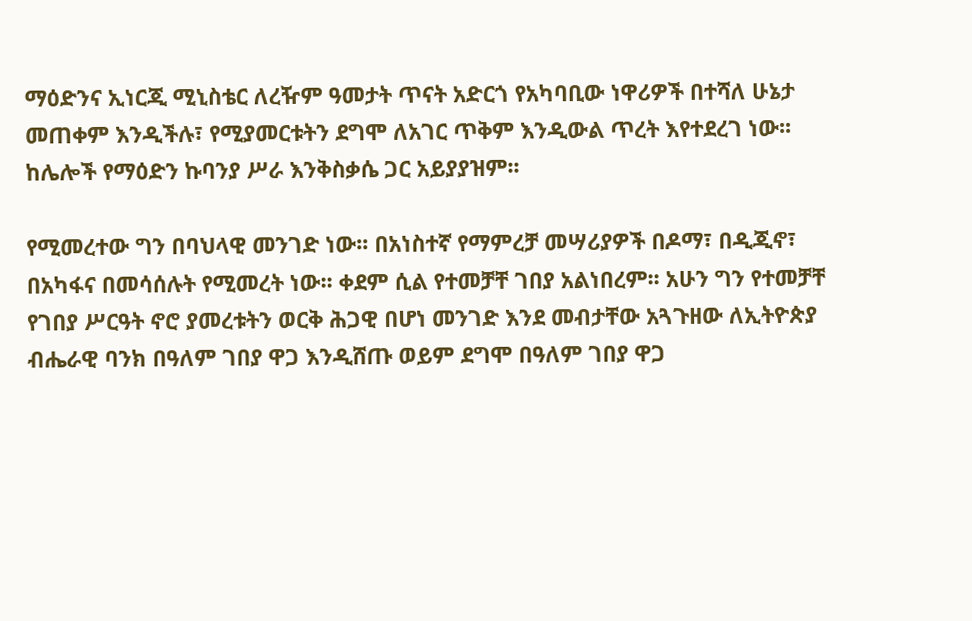ማዕድንና ኢነርጂ ሚኒስቴር ለረዥም ዓመታት ጥናት አድርጎ የአካባቢው ነዋሪዎች በተሻለ ሁኔታ መጠቀም እንዲችሉ፣ የሚያመርቱትን ደግሞ ለአገር ጥቅም እንዲውል ጥረት እየተደረገ ነው፡፡ ከሌሎች የማዕድን ኩባንያ ሥራ እንቅስቃሴ ጋር አይያያዝም፡፡

የሚመረተው ግን በባህላዊ መንገድ ነው፡፡ በአነስተኛ የማምረቻ መሣሪያዎች በዶማ፣ በዲጂኖ፣ በአካፋና በመሳሰሉት የሚመረት ነው፡፡ ቀደም ሲል የተመቻቸ ገበያ አልነበረም፡፡ አሁን ግን የተመቻቸ የገበያ ሥርዓት ኖሮ ያመረቱትን ወርቅ ሕጋዊ በሆነ መንገድ እንደ መብታቸው አጓጉዘው ለኢትዮጵያ ብሔራዊ ባንክ በዓለም ገበያ ዋጋ እንዲሸጡ ወይም ደግሞ በዓለም ገበያ ዋጋ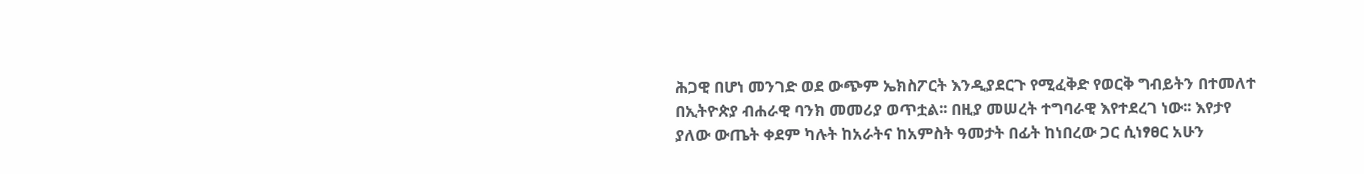ሕጋዊ በሆነ መንገድ ወደ ውጭም ኤክስፖርት እንዲያደርጉ የሚፈቅድ የወርቅ ግብይትን በተመለተ በኢትዮጵያ ብሐራዊ ባንክ መመሪያ ወጥቷል፡፡ በዚያ መሠረት ተግባራዊ እየተደረገ ነው፡፡ እየታየ ያለው ውጤት ቀደም ካሉት ከአራትና ከአምስት ዓመታት በፊት ከነበረው ጋር ሲነፃፀር አሁን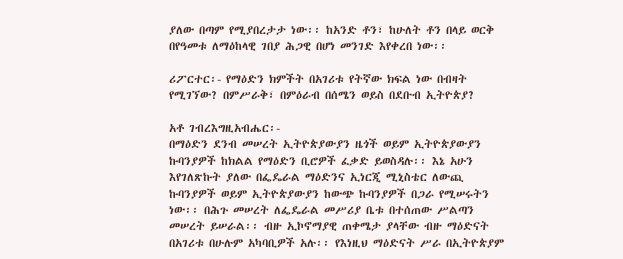ያለው በጣም የሚያበረታታ ነው፡፡ ከአንድ ቶን፣ ከሁለት ቶን በላይ ወርቅ በየዓመቱ ለማዕከላዊ ገበያ ሕጋዊ በሆነ መንገድ እየቀረበ ነው፡፡

ሪፖርተር፡- የማዕድን ክምችት በአገሪቱ የትኛው ክፍል ነው በብዛት የሚገኘው? በምሥራቅ፣ በምዕራብ በሰሜን ወይስ በደቡብ ኢትዮጵያ?

አቶ ገብረእግዚአብሔር፡-
በማዕድን ደንብ መሠረት ኢትዮጵያውያን ዜጎች ወይም ኢትዮጵያውያን ኩባንያዎች ከክልል የማዕድን ቢሮዎች ፈቃድ ይወስዳሉ፡፡ እኔ አሁን እየገለጽኩት ያለው በፌዴራል ማዕድንና ኢነርጂ ሚኒስቴር ለውጪ ኩባንያዎች ወይም ኢትዮጵያውያን ከውጭ ኩባንያዎች በጋራ የሚሠሩትን ነው፡፡ በሕጉ መሠረት ለፌዴራል መሥሪያ ቤቱ በተሰጠው ሥልጣን መሠረት ይሠራል፡፡ ብዙ ኢኮኖማያዊ ጠቀሜታ ያላቸው ብዙ ማዕድናት በአገሪቱ በሁሉም አካባቢዎች አሉ፡፡ የእነዚህ ማዕድናት ሥራ በኢትዮጵያም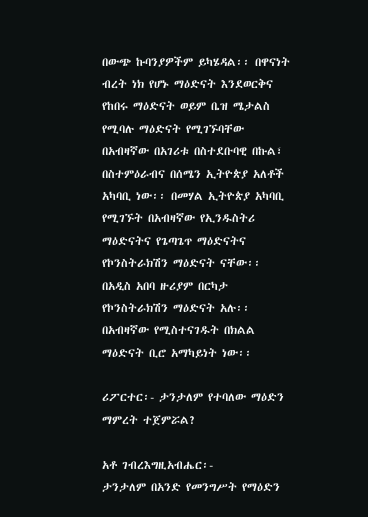በውጭ ኩባንያዎችም ይካሄዳል፡፡ በዋናነት ብረት ነክ የሆኑ ማዕድናት እንደወርቅና የከበሩ ማዕድናት ወይም ቤዝ ሜታልስ የሚባሉ ማዕድናት የሚገኙባቸው በአብዛኛው በአገሪቱ በስተደቡባዊ በኩል፣ በስተምዕራብና በሰሜን ኢትዮጵያ አለቶች አካባቢ ነው፡፡ በመሃል ኢትዮጵያ አካባቢ የሚገኙት በአብዛኛው የኢንዱስትሪ ማዕድናትና የጌጣጌጥ ማዕድናትና የኮንስትራክሽን ማዕድናት ናቸው፡፡ በአዲስ አበባ ዙሪያም በርካታ የኮንስትራክሽን ማዕድናት አሉ፡፡ በአብዛኛው የሚስተናገዱት በክልል ማዕድናት ቢሮ አማካይነት ነው፡፡

ሪፖርተር፡- ታንታለም የተባለው ማዕድን ማምረት ተጀምሯል?

አቶ ገብረእግዚአብሔር፡-
ታንታለም በአንድ የመንግሥት የማዕድን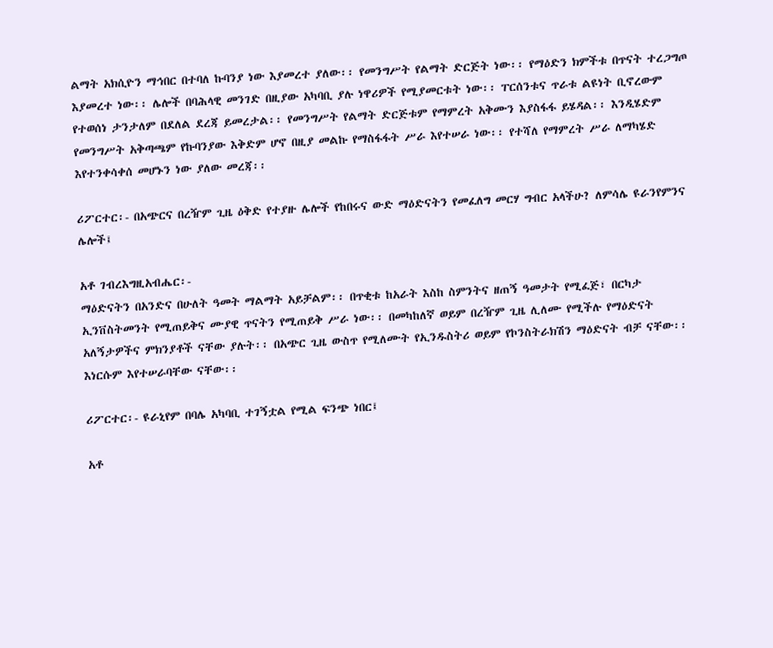ልማት አክሲዮን ማኅበር በተባለ ኩባንያ ነው እያመረተ ያለው፡፡ የመንግሥት የልማት ድርጅት ነው፡፡ የማዕድን ክምችቱ በጥናት ተረጋግጦ እያመረተ ነው፡፡ ሌሎች በባሕላዊ መንገድ በዚያው አካባቢ ያሉ ነዋሪዎች የሚያመርቱት ነው፡፡ ፐርሰንቱና ጥራቱ ልዩነት ቢኖረውም የተወሰነ ታንታለም በደለል ደረጃ ይመረታል፡፡ የመንግሥት የልማት ድርጅቱም የማምረት አቅሙን እያስፋፋ ይሄዳል፡፡ እንዲሄድም የመንግሥት አቅጣጫም የኩባንያው እቅድም ሆኖ በዚያ መልኩ የማስፋፋት ሥራ እየተሠራ ነው፡፡ የተሻለ የማምረት ሥራ ለማካሄድ እየተንቀሳቀሰ መሆኑን ነው ያለው መረጃ፡፡

ሪፖርተር፡- በአጭርና በረዥም ጊዜ ዕቅድ የተያዙ ሌሎች የከበሩና ውድ ማዕድናትን የመፈለግ መርሃ ግብር አላችሁ? ለምሳሌ ዩራንየምንና ሌሎች፤

አቶ ገብረእግዚአብሔር፡-
ማዕድናትን በአንድና በሁለት ዓመት ማልማት አይቻልም፡፡ በጥቂቱ ከአራት እስከ ስምንትና ዘጠኝ ዓመታት የሚፈጅ፣ በርካታ ኢንቨስትመንት የሚጠይቅና ሙያዊ ጥናትን የሚጠይቅ ሥራ ነው፡፡ በመካከለኛ ወይም በረዥም ጊዜ ሊለሙ የሚችሉ የማዕድናት አለኝታዎችና ምክንያቶች ናቸው ያሉት፡፡ በአጭር ጊዜ ውስጥ የሚለሙት የኢንዱስትሪ ወይም የኮንስትራክሽን ማዕድናት ብቻ ናቸው፡፡ እነርሱም እየተሠራባቸው ናቸው፡፡

ሪፖርተር፡- ዩራኒየም በባሌ አካባቢ ተገኝቷል የሚል ፍንጭ ነበር፤

አቶ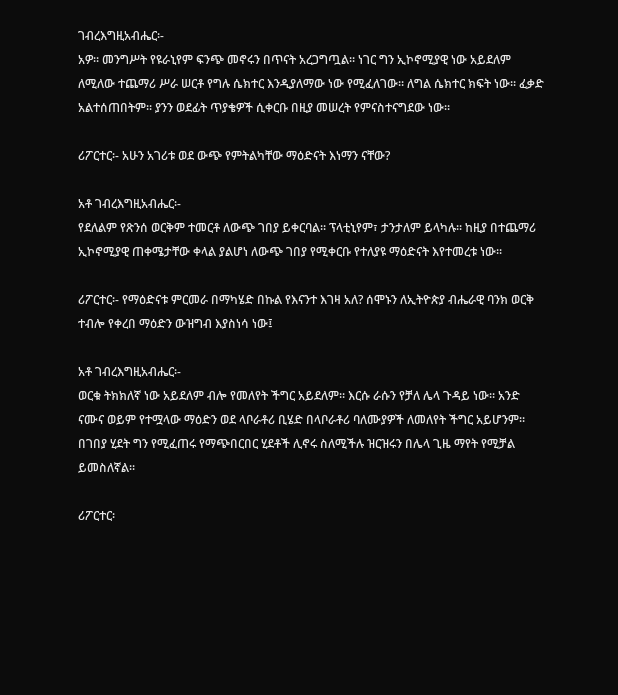ገብረእግዚአብሔር፡-
አዎ፡፡ መንግሥት የዩራኒየም ፍንጭ መኖሩን በጥናት አረጋግጧል፡፡ ነገር ግን ኢኮኖሚያዊ ነው አይደለም ለሚለው ተጨማሪ ሥራ ሠርቶ የግሉ ሴክተር እንዲያለማው ነው የሚፈለገው፡፡ ለግል ሴክተር ክፍት ነው፡፡ ፈቃድ አልተሰጠበትም፡፡ ያንን ወደፊት ጥያቄዎች ሲቀርቡ በዚያ መሠረት የምናስተናግደው ነው፡፡

ሪፖርተር፡- አሁን አገሪቱ ወደ ውጭ የምትልካቸው ማዕድናት እነማን ናቸው?

አቶ ገብረእግዚአብሔር፡-
የደለልም የጽንሰ ወርቅም ተመርቶ ለውጭ ገበያ ይቀርባል፡፡ ፕላቲኒየም፣ ታንታለም ይላካሉ፡፡ ከዚያ በተጨማሪ ኢኮኖሚያዊ ጠቀሜታቸው ቀላል ያልሆነ ለውጭ ገበያ የሚቀርቡ የተለያዩ ማዕድናት እየተመረቱ ነው፡፡

ሪፖርተር፡- የማዕድናቱ ምርመራ በማካሄድ በኩል የእናንተ እገዛ አለ? ሰሞኑን ለኢትዮጵያ ብሔራዊ ባንክ ወርቅ ተብሎ የቀረበ ማዕድን ውዝግብ እያስነሳ ነው፤

አቶ ገብረእግዚአብሔር፡-
ወርቁ ትክክለኛ ነው አይደለም ብሎ የመለየት ችግር አይደለም፡፡ እርሱ ራሱን የቻለ ሌላ ጉዳይ ነው፡፡ አንድ ናሙና ወይም የተሟላው ማዕድን ወደ ላቦራቶሪ ቢሄድ በላቦራቶሪ ባለሙያዎች ለመለየት ችግር አይሆንም፡፡ በገበያ ሂደት ግን የሚፈጠሩ የማጭበርበር ሂደቶች ሊኖሩ ስለሚችሉ ዝርዝሩን በሌላ ጊዜ ማየት የሚቻል ይመስለኛል፡፡

ሪፖርተር፡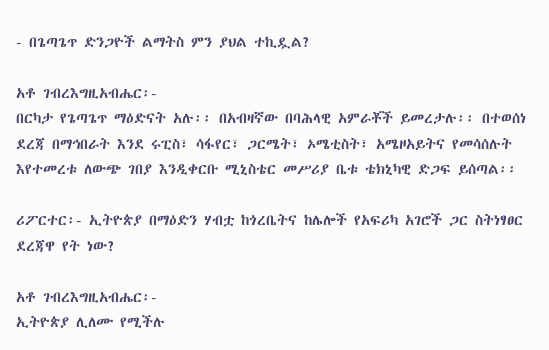- በጌጣጌጥ ድንጋዮች ልማትስ ምን ያህል ተኪዷል?

አቶ ገብረእግዚአብሔር፡-
በርካታ የጌጣጌጥ ማዕድናት አሉ፡፡ በአብዛኛው በባሕላዊ አምራቾች ይመረታሉ፡፡ በተወሰነ ደረጃ በማኅበራት እንደ ሩፒስ፣ ሳፋየር፣ ጋርሜት፣ ኦሜቲስት፣ አሜዞአይትና የመሳሰሉት እየተመረቱ ለውጭ ገበያ እንዲቀርቡ ሚኒስቴር መሥሪያ ቤቱ ቴክኒካዊ ድጋፍ ይሰጣል፡፡

ሪፖርተር፡- ኢትዮጵያ በማዕድን ሃብቷ ከጎረቤትና ከሌሎች የአፍሪካ አገሮች ጋር ስትነፃፀር ደረጃዋ የት ነው?

አቶ ገብረእግዚአብሔር፡-
ኢትዮጵያ ሊለሙ የሚችሉ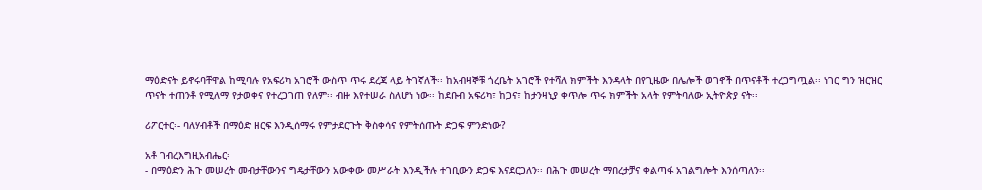ማዕድናት ይኖሩባቸዋል ከሚባሉ የአፍሪካ አገሮች ውስጥ ጥሩ ደረጃ ላይ ትገኛለች፡፡ ከአብዛኞቹ ጎረቤት አገሮች የተሻለ ክምችት እንዳላት በየጊዜው በሌሎች ወገኖች በጥናቶች ተረጋግጧል፡፡ ነገር ግን ዝርዝር ጥናት ተጠንቶ የሚለማ የታወቀና የተረጋገጠ የለም፡፡ ብዙ እየተሠራ ስለሆነ ነው፡፡ ከደቡብ አፍሪካ፣ ከጋና፣ ከታንዛኒያ ቀጥሎ ጥሩ ክምችት አላት የምትባለው ኢትዮጵያ ናት፡፡

ሪፖርተር፡- ባለሃብቶች በማዕድ ዘርፍ እንዲሰማሩ የምታደርጉት ቅስቀሳና የምትሰጡት ድጋፍ ምንድነው?

አቶ ገብረእግዚአብሔር፡
- በማዕድን ሕጉ መሠረት መብታቸውንና ግዴታቸውን አውቀው መሥራት እንዲችሉ ተገቢውን ድጋፍ እናደርጋለን፡፡ በሕጉ መሠረት ማበረታቻና ቀልጣፋ አገልግሎት እንሰጣለን፡፡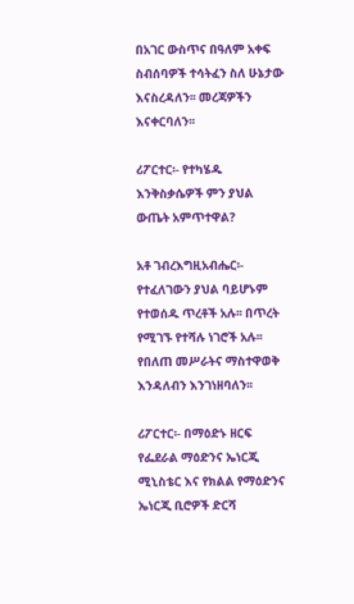በአገር ውስጥና በዓለም አቀፍ ስብሰባዎች ተሳትፈን ስለ ሁኔታው እናስረዳለን፡፡ መረጃዎችን እናቀርባለን፡፡

ሪፖርተር፡- የተካሄዱ እንቅስቃሴዎች ምን ያህል ውጤት አምጥተዋል?

አቶ ገብረእግዚአብሔር፡-
የተፈለገውን ያህል ባይሆኑም የተወሰዱ ጥረቶች አሉ፡፡ በጥረት የሚገኙ የተሻሉ ነገሮች አሉ፡፡ የበለጠ መሥራትና ማስተዋወቅ እንዳለብን እንገነዘባለን፡፡

ሪፖርተር፡- በማዕድኑ ዘርፍ የፌደራል ማዕድንና ኤነርጂ ሚኒስቴር እና የክልል የማዕድንና ኤነርጂ ቢሮዎች ድርሻ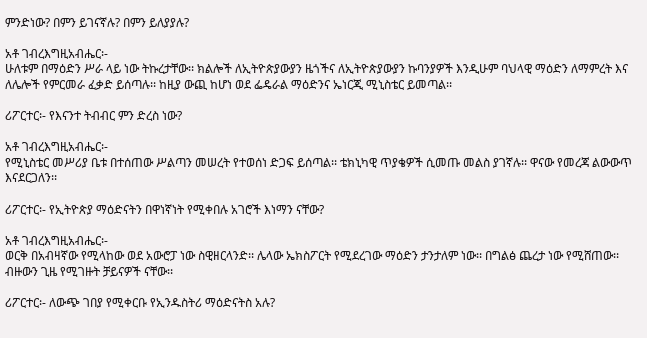ምንድነው? በምን ይገናኛሉ? በምን ይለያያሉ?

አቶ ገብረእግዚአብሔር፡-
ሁለቱም በማዕድን ሥራ ላይ ነው ትኩረታቸው፡፡ ክልሎች ለኢትዮጵያውያን ዜጎችና ለኢትዮጵያውያን ኩባንያዎች እንዲሁም ባህላዊ ማዕድን ለማምረት እና ለሌሎች የምርመራ ፈቃድ ይሰጣሉ፡፡ ከዚያ ውጪ ከሆነ ወደ ፌዴራል ማዕድንና ኤነርጂ ሚኒስቴር ይመጣል፡፡

ሪፖርተር፡- የእናንተ ትብብር ምን ድረስ ነው?

አቶ ገብረእግዚአብሔር፡-
የሚኒስቴር መሥሪያ ቤቱ በተሰጠው ሥልጣን መሠረት የተወሰነ ድጋፍ ይሰጣል፡፡ ቴክኒካዊ ጥያቄዎች ሲመጡ መልስ ያገኛሉ፡፡ ዋናው የመረጃ ልውውጥ እናደርጋለን፡፡

ሪፖርተር፡- የኢትዮጵያ ማዕድናትን በዋነኛነት የሚቀበሉ አገሮች እነማን ናቸው?

አቶ ገብረእግዚአብሔር፡-
ወርቅ በአብዛኛው የሚላከው ወደ አውሮፓ ነው ስዊዘርላንድ፡፡ ሌላው ኤክስፖርት የሚደረገው ማዕድን ታንታለም ነው፡፡ በግልፅ ጨረታ ነው የሚሸጠው፡፡ ብዙውን ጊዜ የሚገዙት ቻይናዎች ናቸው፡፡

ሪፖርተር፡- ለውጭ ገበያ የሚቀርቡ የኢንዱስትሪ ማዕድናትስ አሉ?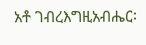አቶ ገብረእግዚአብሔር፡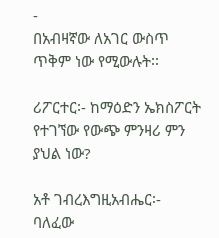-
በአብዛኛው ለአገር ውስጥ ጥቅም ነው የሚውሉት፡፡

ሪፖርተር፡- ከማዕድን ኤክስፖርት የተገኘው የውጭ ምንዛሪ ምን ያህል ነው?

አቶ ገብረእግዚአብሔር፡-
ባለፈው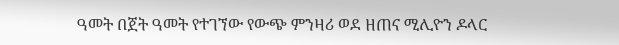ዓመት በጀት ዓመት የተገኘው የውጭ ምንዛሪ ወደ ዘጠና ሚሊዮን ዶላር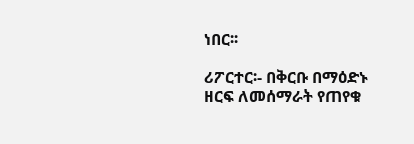ነበር፡፡

ሪፖርተር፡- በቅርቡ በማዕድኑ ዘርፍ ለመሰማራት የጠየቁ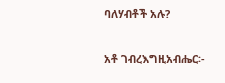ባለሃብቶች አሉ?

አቶ ገብረእግዚአብሔር፡-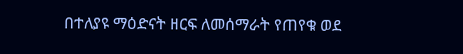በተለያዩ ማዕድናት ዘርፍ ለመሰማራት የጠየቁ ወደ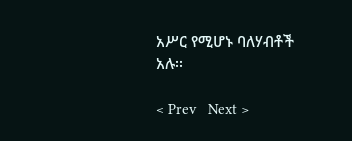አሥር የሚሆኑ ባለሃብቶች አሉ፡፡

< Prev   Next >